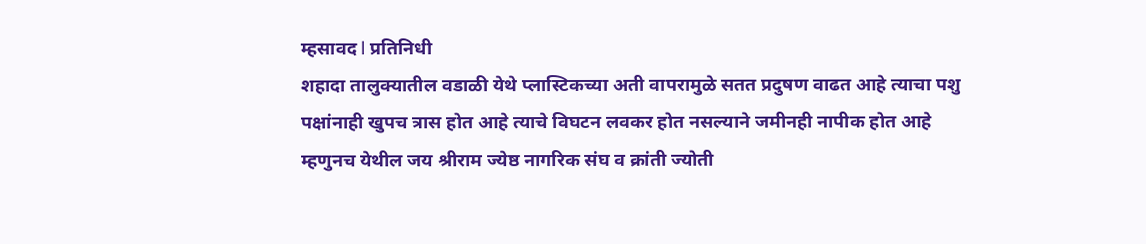म्हसावद l प्रतिनिधी
शहादा तालुक्यातील वडाळी येथे प्लास्टिकच्या अती वापरामुळे सतत प्रदुषण वाढत आहे त्याचा पशु पक्षांनाही खुपच त्रास होत आहे त्याचे विघटन लवकर होत नसल्याने जमीनही नापीक होत आहे म्हणुनच येथील जय श्रीराम ज्येष्ठ नागरिक संघ व क्रांती ज्योती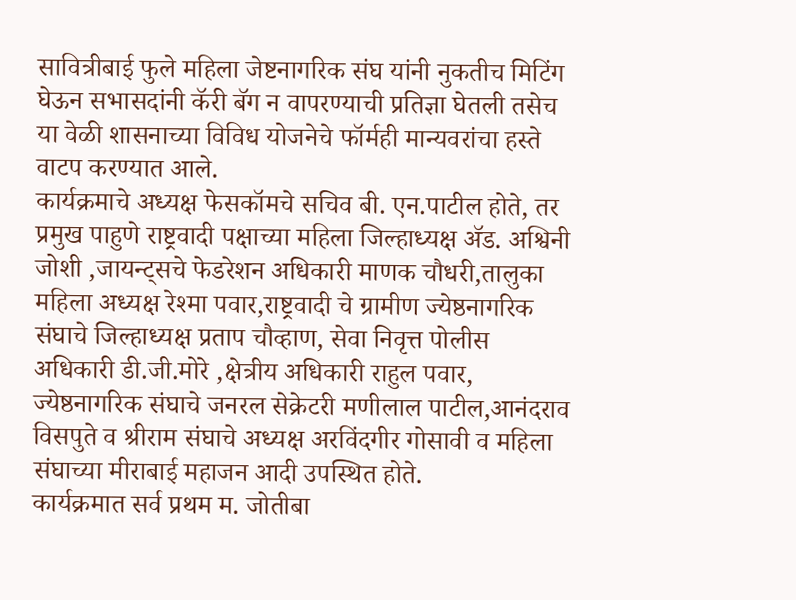सावित्रीबाई फुले महिला जेष्टनागरिक संघ यांनी नुकतीच मिटिंग घेऊन सभासदांनी कॅरी बॅग न वापरण्याची प्रतिज्ञा घेतली तसेच या वेळी शासनाच्या विविध योजनेचे फॉर्मही मान्यवरांचा हस्ते वाटप करण्यात आले.
कार्यक्रमाचे अध्यक्ष फेसकॉमचे सचिव बी. एन.पाटील होते, तर प्रमुख पाहुणे राष्ट्रवादी पक्षाच्या महिला जिल्हाध्यक्ष ॲड. अश्विनी जोशी ,जायन्ट्सचे फेडरेशन अधिकारी माणक चौधरी,तालुका महिला अध्यक्ष रेश्मा पवार,राष्ट्रवादी चे ग्रामीण ज्येष्ठनागरिक संघाचे जिल्हाध्यक्ष प्रताप चौव्हाण, सेवा निवृत्त पोलीस अधिकारी डी.जी.मोरे ,क्षेत्रीय अधिकारी राहुल पवार, ज्येष्ठनागरिक संघाचे जनरल सेक्रेटरी मणीलाल पाटील,आनंदराव विसपुते व श्रीराम संघाचे अध्यक्ष अरविंदगीर गोसावी व महिला संघाच्या मीराबाई महाजन आदी उपस्थित होते.
कार्यक्रमात सर्व प्रथम म. जोतीबा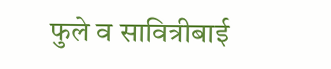फुले व सावित्रीबाई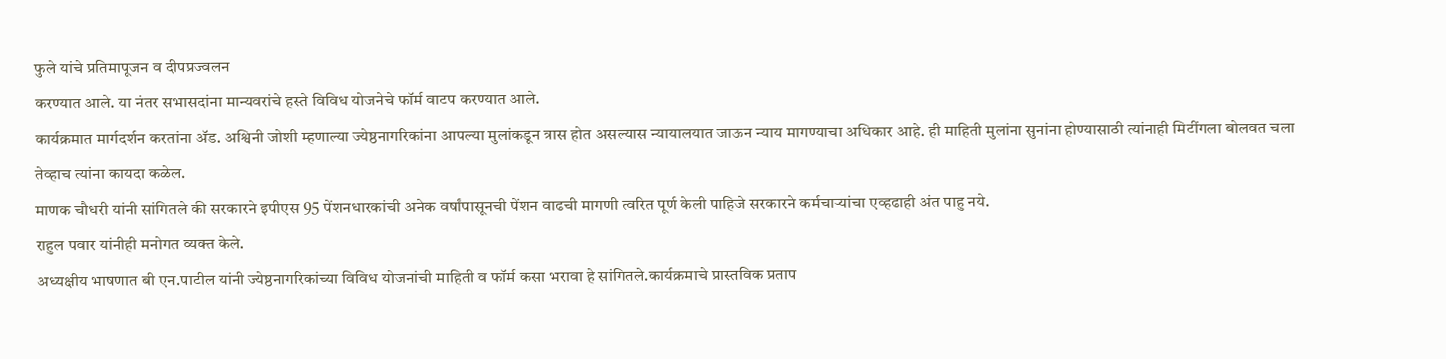फुले यांचे प्रतिमापूजन व दीपप्रज्वलन
करण्यात आले. या नंतर सभासदांना मान्यवरांचे हस्ते विविध योजनेचे फॉर्म वाटप करण्यात आले.
कार्यक्रमात मार्गदर्शन करतांना ॲड. अश्विनी जोशी म्हणाल्या ज्येष्ठनागरिकांना आपल्या मुलांकडून त्रास होत असल्यास न्यायालयात जाऊन न्याय मागण्याचा अधिकार आहे. ही माहिती मुलांना सुनांना होण्यासाठी त्यांनाही मिटींगला बोलवत चला तेव्हाच त्यांना कायदा कळेल.
माणक चौधरी यांनी सांगितले की सरकारने इपीएस 95 पेंशनधारकांची अनेक वर्षांपासूनची पेंशन वाढची मागणी त्वरित पूर्ण केली पाहिजे सरकारने कर्मचाऱ्यांचा एव्हढाही अंत पाहु नये.
राहुल पवार यांनीही मनोगत व्यक्त केले.
अध्यक्षीय भाषणात बी एन.पाटील यांनी ज्येष्ठनागरिकांच्या विविध योजनांची माहिती व फॉर्म कसा भरावा हे सांगितले.कार्यक्रमाचे प्रास्तविक प्रताप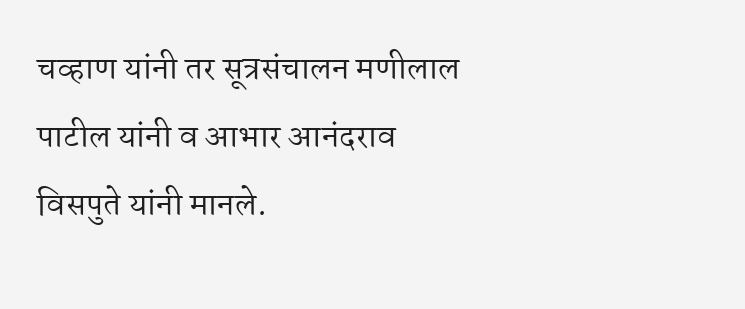चव्हाण यांनी तर सूत्रसंचालन मणीलाल पाटील यांनी व आभार आनंदराव विसपुते यांनी मानले.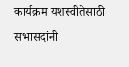कार्यक्रम यशस्वीतेसाठी सभासदांनी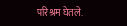परिश्रम घेतले.